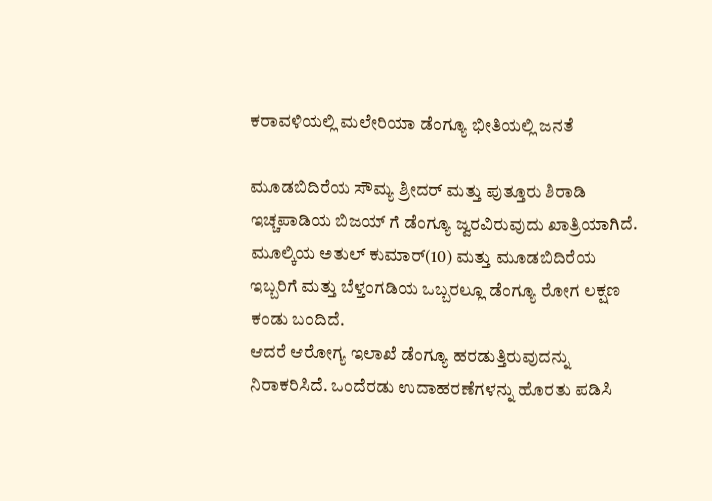ಕರಾವಳಿಯಲ್ಲಿ ಮಲೇರಿಯಾ ಡೆಂಗ್ಯೂ ಭೀತಿಯಲ್ಲಿ ಜನತೆ

ಮೂಡಬಿದಿರೆಯ ಸೌಮ್ಯ ಶ್ರೀದರ್ ಮತ್ತು ಪುತ್ತೂರು ಶಿರಾಡಿ ಇಚ್ಚಪಾಡಿಯ ಬಿಜಯ್ ಗೆ ಡೆಂಗ್ಯೂ ಜ್ವರವಿರುವುದು ಖಾತ್ರಿಯಾಗಿದೆ. ಮೂಲ್ಕಿಯ ಅತುಲ್ ಕುಮಾರ್(10) ಮತ್ತು ಮೂಡಬಿದಿರೆಯ ಇಬ್ಬರಿಗೆ ಮತ್ತು ಬೆಳ್ತಂಗಡಿಯ ಒಬ್ಬರಲ್ಲೂ ಡೆಂಗ್ಯೂ ರೋಗ ಲಕ್ಷಣ ಕಂಡು ಬಂದಿದೆ.
ಆದರೆ ಆರೋಗ್ಯ ಇಲಾಖೆ ಡೆಂಗ್ಯೂ ಹರಡುತ್ತಿರುವುದನ್ನು ನಿರಾಕರಿಸಿದೆ. ಒಂದೆರಡು ಉದಾಹರಣೆಗಳನ್ನು ಹೊರತು ಪಡಿಸಿ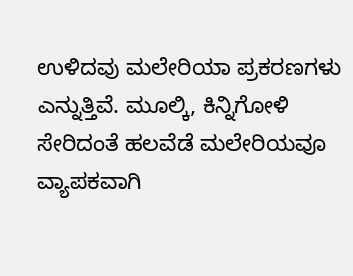ಉಳಿದವು ಮಲೇರಿಯಾ ಪ್ರಕರಣಗಳು ಎನ್ನುತ್ತಿವೆ. ಮೂಲ್ಕಿ, ಕಿನ್ನಿಗೋಳಿ ಸೇರಿದಂತೆ ಹಲವೆಡೆ ಮಲೇರಿಯವೂ ವ್ಯಾಪಕವಾಗಿ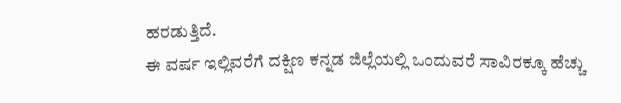ಹರಡುತ್ತಿದೆ.
ಈ ವರ್ಷ ಇಲ್ಲಿವರೆಗೆ ದಕ್ಷಿಣ ಕನ್ನಡ ಜಿಲ್ಲೆಯಲ್ಲಿ ಒಂದುವರೆ ಸಾವಿರಕ್ಕೂ ಹೆಚ್ಚು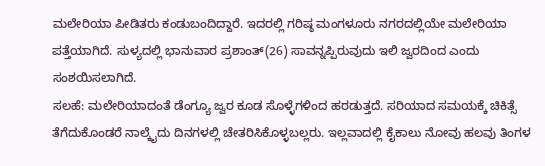ಮಲೇರಿಯಾ ಪೀಡಿತರು ಕಂಡುಬಂದಿದ್ದಾರೆ. ಇದರಲ್ಲಿ ಗರಿಷ್ಠ ಮಂಗಳೂರು ನಗರದಲ್ಲಿಯೇ ಮಲೇರಿಯಾ ಪತ್ತೆಯಾಗಿದೆ. ಸುಳ್ಯದಲ್ಲಿ ಭಾನುವಾರ ಪ್ರಶಾಂತ್(26) ಸಾವನ್ನಪ್ಪಿರುವುದು ಇಲಿ ಜ್ವರದಿಂದ ಎಂದು ಸಂಶಯಿಸಲಾಗಿದೆ.
ಸಲಹೆ: ಮಲೇರಿಯಾದಂತೆ ಡೆಂಗ್ಯೂ ಜ್ವರ ಕೂಡ ಸೊಳ್ಳೆಗಳಿಂದ ಹರಡುತ್ತದೆ. ಸರಿಯಾದ ಸಮಯಕ್ಕೆ ಚಿಕಿತ್ಸೆ ತೆಗೆದುಕೊಂಡರೆ ನಾಲ್ಕೈದು ದಿನಗಳಲ್ಲಿ ಚೇತರಿಸಿಕೊಳ್ಳಬಲ್ಲರು. ಇಲ್ಲವಾದಲ್ಲಿ ಕೈಕಾಲು ನೋವು ಹಲವು ತಿಂಗಳ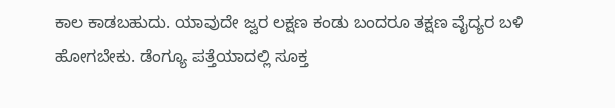ಕಾಲ ಕಾಡಬಹುದು. ಯಾವುದೇ ಜ್ವರ ಲಕ್ಷಣ ಕಂಡು ಬಂದರೂ ತಕ್ಷಣ ವೈದ್ಯರ ಬಳಿ ಹೋಗಬೇಕು. ಡೆಂಗ್ಯೂ ಪತ್ತೆಯಾದಲ್ಲಿ ಸೂಕ್ತ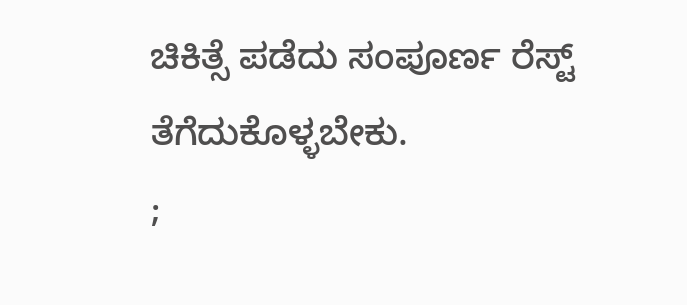ಚಿಕಿತ್ಸೆ ಪಡೆದು ಸಂಪೂರ್ಣ ರೆಸ್ಟ್ ತೆಗೆದುಕೊಳ್ಳಬೇಕು.
;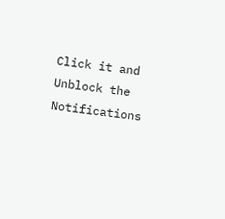Click it and Unblock the Notifications